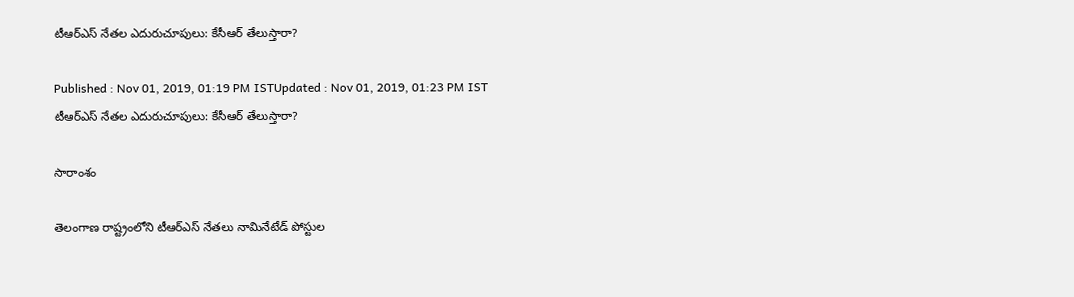టీఆర్ఎస్ నేతల ఎదురుచూపులు: కేసీఆర్ తేలుస్తారా?

Published : Nov 01, 2019, 01:19 PM ISTUpdated : Nov 01, 2019, 01:23 PM IST
టీఆర్ఎస్ నేతల ఎదురుచూపులు: కేసీఆర్ తేలుస్తారా?

సారాంశం

తెలంగాణ రాష్ట్రంలోని టీఆర్ఎస్ నేతలు నామినేటేడ్ పోస్టుల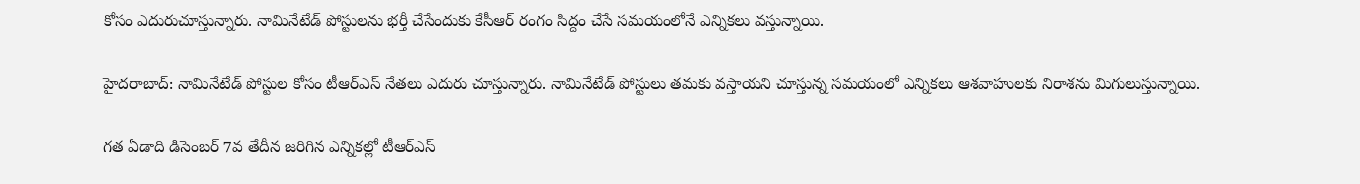కోసం ఎదురుచూస్తున్నారు. నామినేటేడ్ పోస్టులను భర్తీ చేసేందుకు కేసీఆర్ రంగం సిద్దం చేసే సమయంలోనే ఎన్నికలు వస్తున్నాయి.

హైదరాబాద్: నామినేటేడ్ పోస్టుల కోసం టీఆర్ఎస్ నేతలు ఎదురు చూస్తున్నారు. నామినేటేడ్ పోస్టులు తమకు వస్తాయని చూస్తున్న సమయంలో ఎన్నికలు ఆశవాహులకు నిరాశను మిగులుస్తున్నాయి.

గత ఏడాది డిసెంబర్ 7వ తేదీన జరిగిన ఎన్నికల్లో టీఆర్ఎస్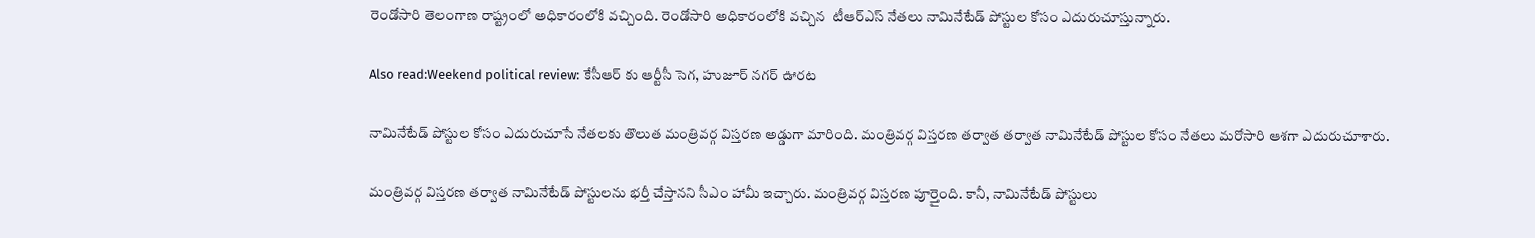రెండోసారి తెలంగాణ రాష్ట్రంలో అధికారంలోకి వచ్చింది. రెండోసారి అధికారంలోకి వచ్చిన  టీఆర్ఎస్ నేతలు నామినేటేడ్ పోస్టుల కోసం ఎదురుచూస్తున్నారు.

Also read:Weekend political review: కేసీఆర్ కు ఆర్టీసీ సెగ, హుజూర్ నగర్ ఊరట

నామినేటేడ్ పోస్టుల కోసం ఎదురుచూసే నేతలకు తొలుత మంత్రివర్గ విస్తరణ అడ్డుగా మారింది. మంత్రివర్గ విస్తరణ తర్వాత తర్వాత నామినేటేడ్ పోస్టుల కోసం నేతలు మరోసారి ఆశగా ఎదురుచూశారు.

మంత్రివర్గ విస్తరణ తర్వాత నామినేటేడ్ పోస్టులను భర్తీ చేస్తానని సీఎం హామీ ఇచ్చారు. మంత్రివర్గ విస్తరణ పూర్తైంది. కానీ, నామినేటేడ్ పోస్టులు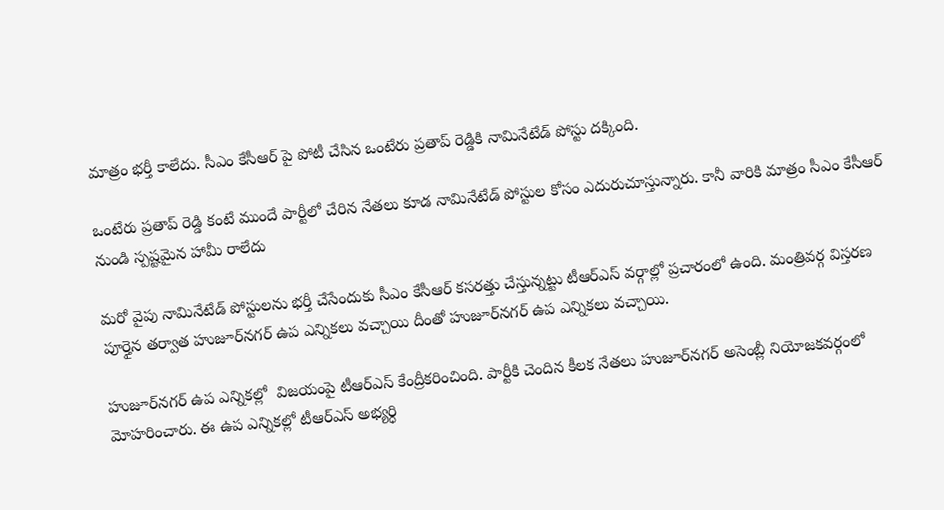మాత్రం భర్తీ కాలేదు. సీఎం కేసీఆర్ పై పోటీ చేసిన ఒంటేరు ప్రతాప్ రెడ్డికి నామినేటేడ్ పోస్టు దక్కింది.

ఒంటేరు ప్రతాప్ రెడ్డి కంటే ముందే పార్టీలో చేరిన నేతలు కూడ నామినేటేడ్ పోస్టుల కోసం ఎదురుచూస్తున్నారు. కానీ వారికి మాత్రం సీఎం కేసీఆర్ నుండి స్పష్టమైన హామీ రాలేదు

మరో వైపు నామినేటేడ్ పోస్టులను భర్తీ చేసేందుకు సీఎం కేసీఆర్ కసరత్తు చేస్తున్నట్టు టీఆర్ఎస్ వర్గాల్లో ప్రచారంలో ఉంది. మంత్రివర్గ విస్తరణ పూర్తైన తర్వాత హుజూర్‌నగర్ ఉప ఎన్నికలు వచ్చాయి దీంతో హుజూర్‌నగర్ ఉప ఎన్నికలు వచ్చాయి.

హుజూర్‌నగర్ ఉప ఎన్నికల్లో  విజయంపై టీఆర్ఎస్ కేంద్రీకరించింది. పార్టీకి చెందిన కీలక నేతలు హుజూర్‌నగర్ అసెంబ్లీ నియోజకవర్గంలో మోహరించారు. ఈ ఉప ఎన్నికల్లో టీఆర్ఎస్ అభ్యర్ధి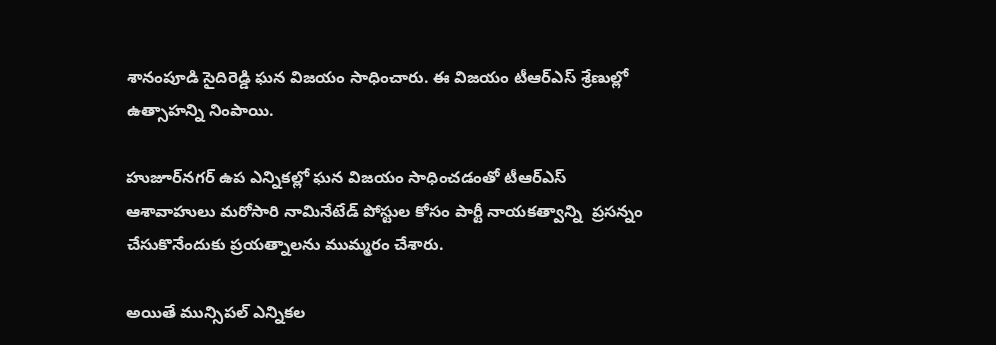శానంపూడి సైదిరెడ్డి ఘన విజయం సాధించారు. ఈ విజయం టీఆర్ఎస్‌ శ్రేణుల్లో  ఉత్సాహన్ని నింపాయి.

హుజూర్‌నగర్ ఉప ఎన్నికల్లో ఘన విజయం సాధించడంతో టీఆర్ఎస్ ఆశావాహులు మరోసారి నామినేటేడ్ పోస్టుల కోసం పార్టీ నాయకత్వాన్ని  ప్రసన్నం చేసుకొనేందుకు ప్రయత్నాలను ముమ్మరం చేశారు.

అయితే మున్సిపల్ ఎన్నికల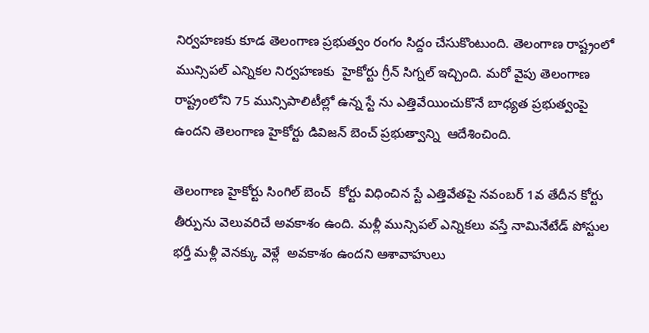నిర్వహణకు కూడ తెలంగాణ ప్రభుత్వం రంగం సిద్దం చేసుకొంటుంది. తెలంగాణ రాష్ట్రంలో మున్సిపల్ ఎన్నికల నిర్వహణకు  హైకోర్టు గ్రీన్ సిగ్నల్ ఇచ్చింది. మరో వైపు తెలంగాణ రాష్ట్రంలోని 75 మున్సిపాలిటీల్లో ఉన్న స్టే ను ఎత్తివేయించుకొనే బాధ్యత ప్రభుత్వంపై ఉందని తెలంగాణ హైకోర్టు డివిజన్ బెంచ్ ప్రభుత్వాన్ని  ఆదేశించింది.

తెలంగాణ హైకోర్టు సింగిల్ బెంచ్ ‌ కోర్టు విధించిన స్టే ఎత్తివేతపై నవంబర్ 1వ తేదీన కోర్టు తీర్పును వెలువరిచే అవకాశం ఉంది. మళ్లీ మున్సిపల్ ఎన్నికలు వస్తే నామినేటేడ్ పోస్టుల భర్తీ మళ్లీ వెనక్కు వెళ్లే  అవకాశం ఉందని ఆశావాహులు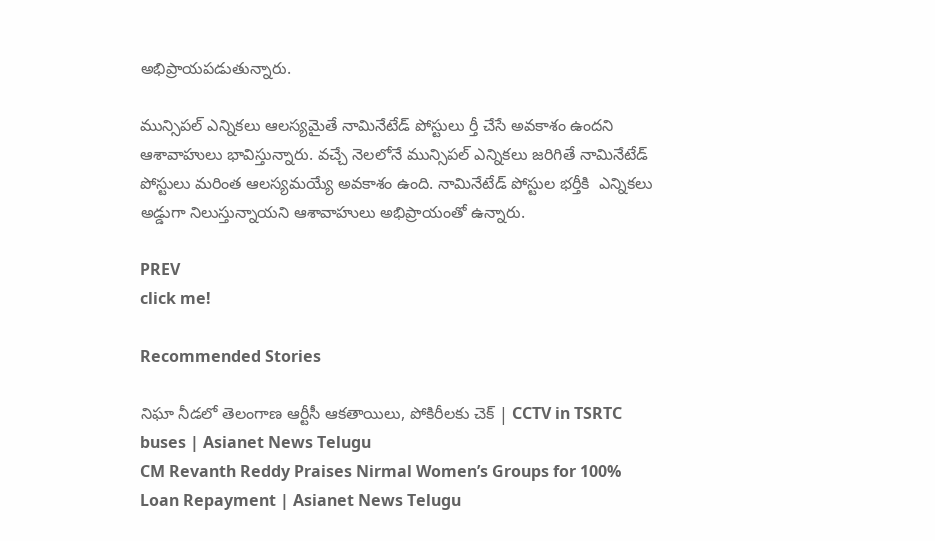అభిప్రాయపడుతున్నారు.

మున్సిపల్ ఎన్నికలు ఆలస్యమైతే నామినేటేడ్ పోస్టులు ర్తీ చేసే అవకాశం ఉందని ఆశావాహులు భావిస్తున్నారు. వచ్చే నెలలోనే మున్సిపల్ ఎన్నికలు జరిగితే నామినేటేడ్ పోస్టులు మరింత ఆలస్యమయ్యే అవకాశం ఉంది. నామినేటేడ్ పోస్టుల భర్తీకి  ఎన్నికలు అడ్డుగా నిలుస్తున్నాయని ఆశావాహులు అభిప్రాయంతో ఉన్నారు.

PREV
click me!

Recommended Stories

నిఘా నీడలో తెలంగాణ ఆర్టీసీ ఆకతాయిలు, పోకిరీలకు చెక్ | CCTV in TSRTC buses | Asianet News Telugu
CM Revanth Reddy Praises Nirmal Women’s Groups for 100% Loan Repayment | Asianet News Telugu